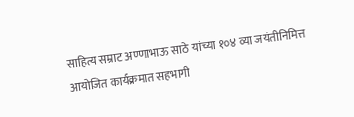साहित्य सम्राट अण्णाभाऊ साठे यांच्या १०४ व्या जयंतीनिमित्त आयोजित कार्यक्रमात सहभागी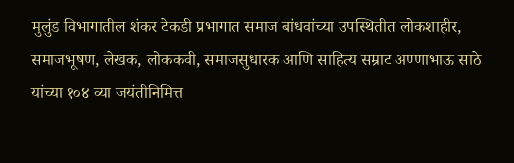मुलुंड विभागातील शंकर टेकडी प्रभागात समाज बांधवांच्या उपस्थितीत लोकशाहीर, समाजभूषण, लेखक, लोककवी, समाजसुधारक आणि साहित्य सम्राट अण्णाभाऊ साठे यांच्या १०४ व्या जयंतीनिमित्त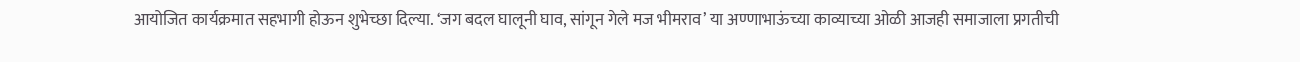आयोजित कार्यक्रमात सहभागी होऊन शुभेच्छा दिल्या. ‘जग बदल घालूनी घाव, सांगून गेले मज भीमराव’ या अण्णाभाऊंच्या काव्याच्या ओळी आजही समाजाला प्रगतीची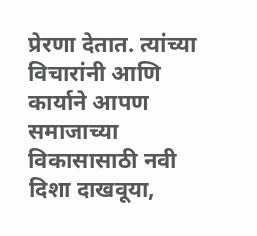प्रेरणा देतात. त्यांच्या विचारांनी आणि कार्याने आपण समाजाच्या विकासासाठी नवी दिशा दाखवूया,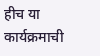हीच या कार्यक्रमाची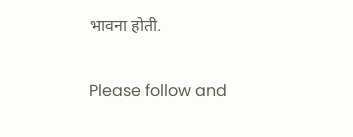भावना होती.

Please follow and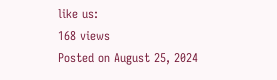like us:
168 views
Posted on August 25, 2024